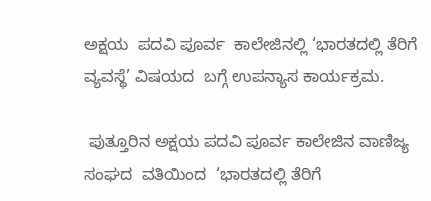ಅಕ್ಷಯ  ಪದವಿ ಪೂರ್ವ  ಕಾಲೇಜಿನಲ್ಲಿ ‘ಭಾರತದಲ್ಲಿ ತೆರಿಗೆ ವ್ಯವಸ್ಥೆ’ ವಿಷಯದ  ಬಗ್ಗೆ ಉಪನ್ಯಾಸ ಕಾರ್ಯಕ್ರಮ.

 ಪುತ್ತೂರಿನ ಅಕ್ಷಯ ಪದವಿ ಪೂರ್ವ ಕಾಲೇಜಿನ ವಾಣಿಜ್ಯ ಸಂಘದ  ವತಿಯಿಂದ  ‘ಭಾರತದಲ್ಲಿ ತೆರಿಗೆ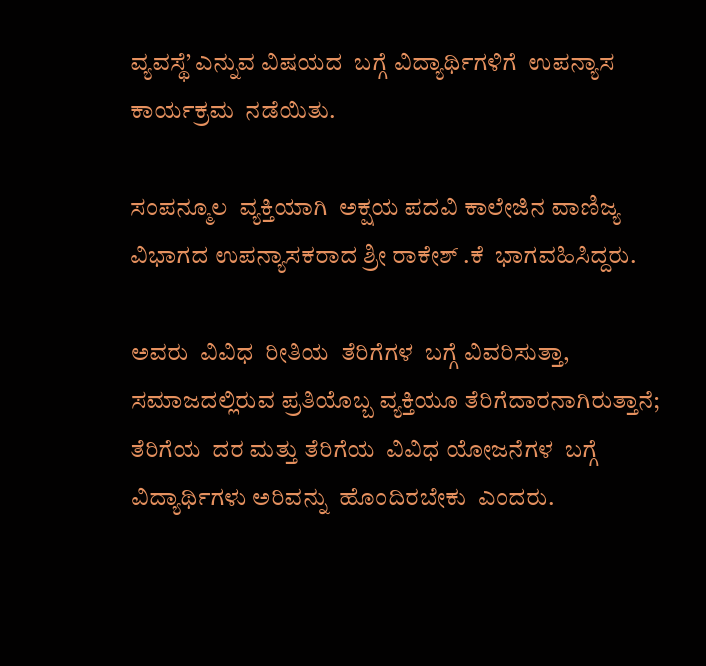ವ್ಯವಸ್ಥೆ’ ಎನ್ನುವ ವಿಷಯದ  ಬಗ್ಗೆ ವಿದ್ಯಾರ್ಥಿಗಳಿಗೆ  ಉಪನ್ಯಾಸ  ಕಾರ್ಯಕ್ರಮ  ನಡೆಯಿತು.

ಸಂಪನ್ಮೂಲ  ವ್ಯಕ್ತಿಯಾಗಿ  ಅಕ್ಷಯ ಪದವಿ ಕಾಲೇಜಿನ ವಾಣಿಜ್ಯ ವಿಭಾಗದ ಉಪನ್ಯಾಸಕರಾದ ಶ್ರೀ ರಾಕೇಶ್ .ಕೆ  ಭಾಗವಹಿಸಿದ್ದರು.

ಅವರು  ವಿವಿಧ  ರೀತಿಯ  ತೆರಿಗೆಗಳ  ಬಗ್ಗೆ ವಿವರಿಸುತ್ತಾ, ಸಮಾಜದಲ್ಲಿರುವ ಪ್ರತಿಯೊಬ್ಬ ವ್ಯಕ್ತಿಯೂ ತೆರಿಗೆದಾರನಾಗಿರುತ್ತಾನೆ; ತೆರಿಗೆಯ  ದರ ಮತ್ತು ತೆರಿಗೆಯ  ವಿವಿಧ ಯೋಜನೆಗಳ  ಬಗ್ಗೆ ವಿದ್ಯಾರ್ಥಿಗಳು ಅರಿವನ್ನು  ಹೊಂದಿರಬೇಕು  ಎಂದರು.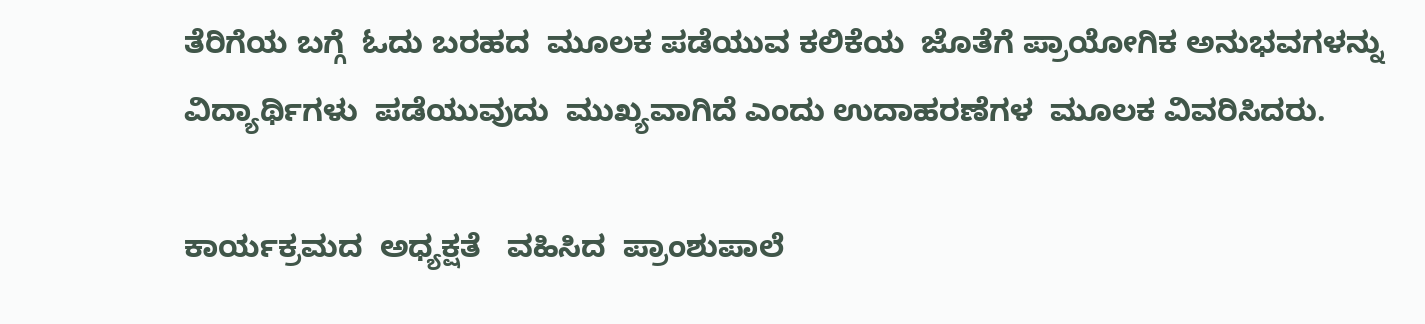ತೆರಿಗೆಯ ಬಗ್ಗೆ  ಓದು ಬರಹದ  ಮೂಲಕ ಪಡೆಯುವ ಕಲಿಕೆಯ  ಜೊತೆಗೆ ಪ್ರಾಯೋಗಿಕ ಅನುಭವಗಳನ್ನು ವಿದ್ಯಾರ್ಥಿಗಳು  ಪಡೆಯುವುದು  ಮುಖ್ಯವಾಗಿದೆ ಎಂದು ಉದಾಹರಣೆಗಳ  ಮೂಲಕ ವಿವರಿಸಿದರು.

ಕಾರ್ಯಕ್ರಮದ  ಅಧ್ಯಕ್ಷತೆ   ವಹಿಸಿದ  ಪ್ರಾಂಶುಪಾಲೆ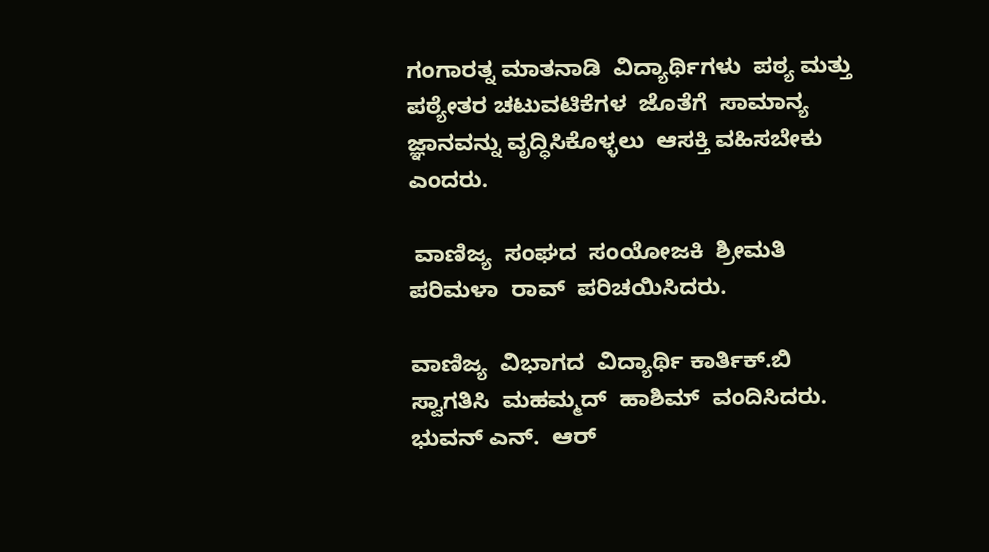ಗಂಗಾರತ್ನ ಮಾತನಾಡಿ  ವಿದ್ಯಾರ್ಥಿಗಳು  ಪಠ್ಯ ಮತ್ತು ಪಠ್ಯೇತರ ಚಟುವಟಿಕೆಗಳ  ಜೊತೆಗೆ  ಸಾಮಾನ್ಯ ಜ್ಞಾನವನ್ನು ವೃದ್ಧಿಸಿಕೊಳ್ಳಲು  ಆಸಕ್ತಿ ವಹಿಸಬೇಕು  ಎಂದರು.

 ವಾಣಿಜ್ಯ  ಸಂಘದ  ಸಂಯೋಜಕಿ  ಶ್ರೀಮತಿ  ಪರಿಮಳಾ  ರಾವ್  ಪರಿಚಯಿಸಿದರು.

ವಾಣಿಜ್ಯ  ವಿಭಾಗದ  ವಿದ್ಯಾರ್ಥಿ ಕಾರ್ತಿಕ್.ಬಿ  ಸ್ವಾಗತಿಸಿ  ಮಹಮ್ಮದ್  ಹಾಶಿಮ್  ವಂದಿಸಿದರು. ಭುವನ್ ಎನ್.  ಆರ್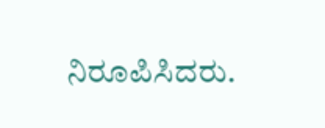ನಿರೂಪಿಸಿದರು.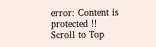error: Content is protected !!
Scroll to Top